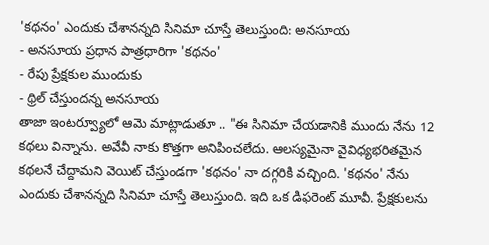'కథనం' ఎందుకు చేశానన్నది సినిమా చూస్తే తెలుస్తుంది: అనసూయ
- అనసూయ ప్రధాన పాత్రధారిగా 'కథనం'
- రేపు ప్రేక్షకుల ముందుకు
- థ్రిల్ చేస్తుందన్న అనసూయ
తాజా ఇంటర్వ్యూలో ఆమె మాట్లాడుతూ .. "ఈ సినిమా చేయడానికి ముందు నేను 12 కథలు విన్నాను. అవేవీ నాకు కొత్తగా అనిపించలేదు. ఆలస్యమైనా వైవిధ్యభరితమైన కథలనే చేద్దామని వెయిట్ చేస్తుండగా 'కథనం' నా దగ్గరికి వచ్చింది. 'కథనం' నేను ఎందుకు చేశానన్నది సినిమా చూస్తే తెలుస్తుంది. ఇది ఒక డిఫరెంట్ మూవీ. ప్రేక్షకులను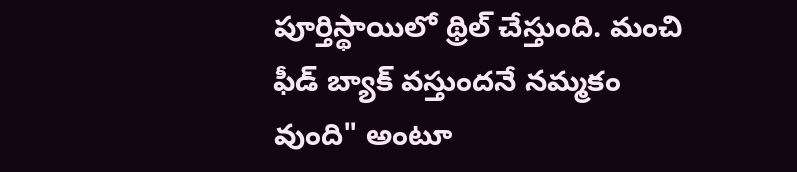పూర్తిస్థాయిలో థ్రిల్ చేస్తుంది. మంచి ఫీడ్ బ్యాక్ వస్తుందనే నమ్మకం వుంది" అంటూ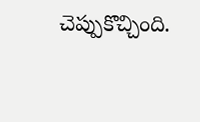చెప్పుకొచ్చింది.